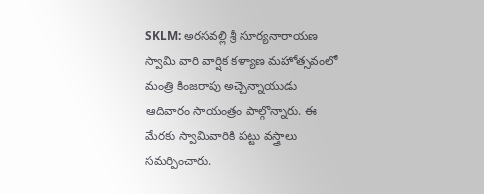SKLM: అరసవల్లి శ్రీ సూర్యనారాయణ స్వామి వారి వార్షిక కళ్యాణ మహోత్సవంలో మంత్రి కింజరాపు అచ్చెన్నాయుడు ఆదివారం సాయంత్రం పాల్గొన్నారు. ఈ మేరకు స్వామివారికి పట్టు వస్త్రాలు సమర్పించారు.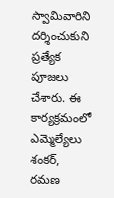స్వామివారిని దర్శించుకుని ప్రత్యేక పూజలు చేశారు. ఈ కార్యక్రమంలో ఎమ్మెల్యేలు శంకర్, రమణ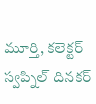మూర్తి, కలెక్టర్ స్వప్నిల్ దినకర్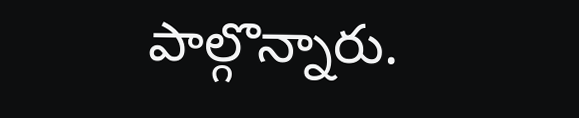పాల్గొన్నారు.